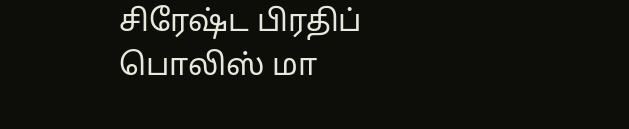சிரேஷ்ட பிரதிப் பொலிஸ் மா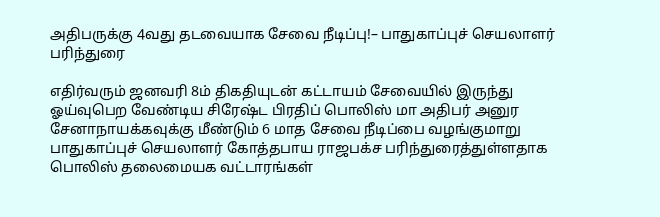அதிபருக்கு 4வது தடவையாக சேவை நீடிப்பு!– பாதுகாப்புச் செயலாளர் பரிந்துரை

எதிர்வரும் ஜனவரி 8ம் திகதியுடன் கட்டாயம் சேவையில் இருந்து ஓய்வுபெற வேண்டிய சிரேஷ்ட பிரதிப் பொலிஸ் மா அதிபர் அனுர சேனாநாயக்கவுக்கு மீண்டும் 6 மாத சேவை நீடிப்பை வழங்குமாறு பாதுகாப்புச் செயலாளர் கோத்தபாய ராஜபக்ச பரிந்துரைத்துள்ளதாக பொலிஸ் தலைமையக வட்டாரங்கள்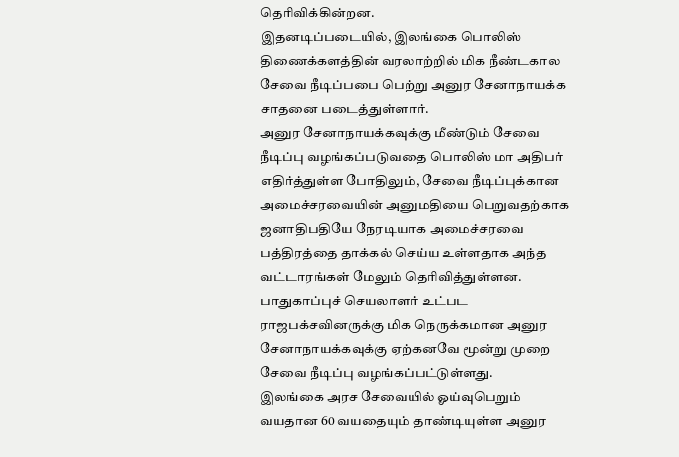தெரிவிக்கின்றன.
இதனடிப்படையில், இலங்கை பொலிஸ் திணைக்களத்தின் வரலாற்றில் மிக நீண்டகால சேவை நீடிப்பபை பெற்று அனுர சேனாநாயக்க சாதனை படைத்துள்ளார்.
அனுர சேனாநாயக்கவுக்கு மீண்டும் சேவை நீடிப்பு வழங்கப்படுவதை பொலிஸ் மா அதிபர் எதிர்த்துள்ள போதிலும், சேவை நீடிப்புக்கான அமைச்சரவையின் அனுமதியை பெறுவதற்காக ஜனாதிபதியே நேரடியாக அமைச்சரவை பத்திரத்தை தாக்கல் செய்ய உள்ளதாக அந்த வட்டாரங்கள் மேலும் தெரிவித்துள்ளன.
பாதுகாப்புச் செயலாளர் உட்பட ராஜபக்சவினருக்கு மிக நெருக்கமான அனுர சேனாநாயக்கவுக்கு ஏற்கனவே மூன்று முறை சேவை நீடிப்பு வழங்கப்பட்டுள்ளது.
இலங்கை அரச சேவையில் ஓய்வுபெறும் வயதான 60 வயதையும் தாண்டியுள்ள அனுர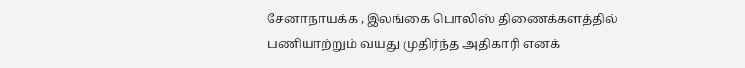சேனாநாயக்க , இலங்கை பொலிஸ் திணைக்களத்தில் பணியாற்றும் வயது முதிர்ந்த அதிகாரி எனக்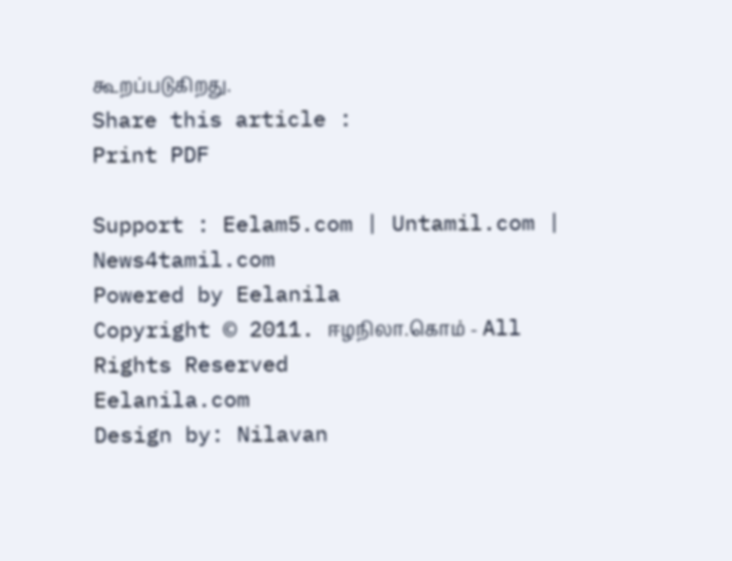கூறப்படுகிறது.
Share this article :
Print PDF

Support : Eelam5.com | Untamil.com | News4tamil.com
Powered by Eelanila
Copyright © 2011. ஈழநிலா.கொம் - All Rights Reserved
Eelanila.com
Design by: Nilavan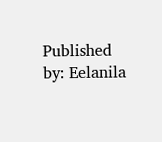Published by: Eelanila